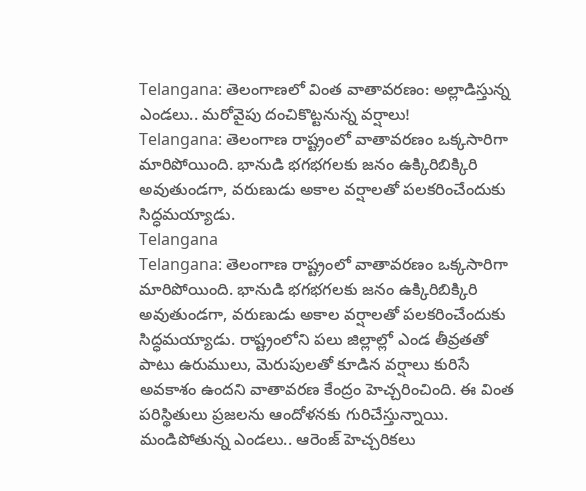Telangana: తెలంగాణలో వింత వాతావరణం: అల్లాడిస్తున్న ఎండలు.. మరోవైపు దంచికొట్టనున్న వర్షాలు!
Telangana: తెలంగాణ రాష్ట్రంలో వాతావరణం ఒక్కసారిగా మారిపోయింది. భానుడి భగభగలకు జనం ఉక్కిరిబిక్కిరి అవుతుండగా, వరుణుడు అకాల వర్షాలతో పలకరించేందుకు సిద్ధమయ్యాడు.
Telangana
Telangana: తెలంగాణ రాష్ట్రంలో వాతావరణం ఒక్కసారిగా మారిపోయింది. భానుడి భగభగలకు జనం ఉక్కిరిబిక్కిరి అవుతుండగా, వరుణుడు అకాల వర్షాలతో పలకరించేందుకు సిద్ధమయ్యాడు. రాష్ట్రంలోని పలు జిల్లాల్లో ఎండ తీవ్రతతో పాటు ఉరుములు, మెరుపులతో కూడిన వర్షాలు కురిసే అవకాశం ఉందని వాతావరణ కేంద్రం హెచ్చరించింది. ఈ వింత పరిస్థితులు ప్రజలను ఆందోళనకు గురిచేస్తున్నాయి.
మండిపోతున్న ఎండలు.. ఆరెంజ్ హెచ్చరికలు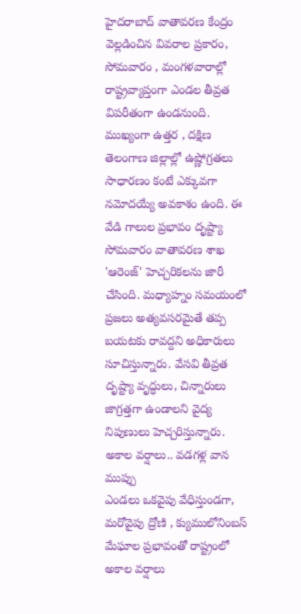హైదరాబాద్ వాతావరణ కేంద్రం వెల్లడించిన వివరాల ప్రకారం, సోమవారం , మంగళవారాల్లో రాష్ట్రవ్యాప్తంగా ఎండల తీవ్రత విపరీతంగా ఉండనుంది. ముఖ్యంగా ఉత్తర , దక్షిణ తెలంగాణ జిల్లాల్లో ఉష్ణోగ్రతలు సాధారణం కంటే ఎక్కువగా నమోదయ్యే అవకాశం ఉంది. ఈ వేడి గాలుల ప్రభావం దృష్ట్యా సోమవారం వాతావరణ శాఖ 'ఆరెంజ్' హెచ్చరికలను జారీ చేసింది. మధ్యాహ్నం సమయంలో ప్రజలు అత్యవసరమైతే తప్ప బయటకు రావద్దని అధికారులు సూచిస్తున్నారు. వేసవి తీవ్రత దృష్ట్యా వృద్ధులు, చిన్నారులు జాగ్రత్తగా ఉండాలని వైద్య నిపుణులు హెచ్చరిస్తున్నారు.
అకాల వర్షాలు.. వడగళ్ల వాన ముప్పు
ఎండలు ఒకవైపు వేధిస్తుండగా, మరోవైపు ద్రోణి , క్యుములోనింబస్ మేఘాల ప్రభావంతో రాష్ట్రంలో అకాల వర్షాలు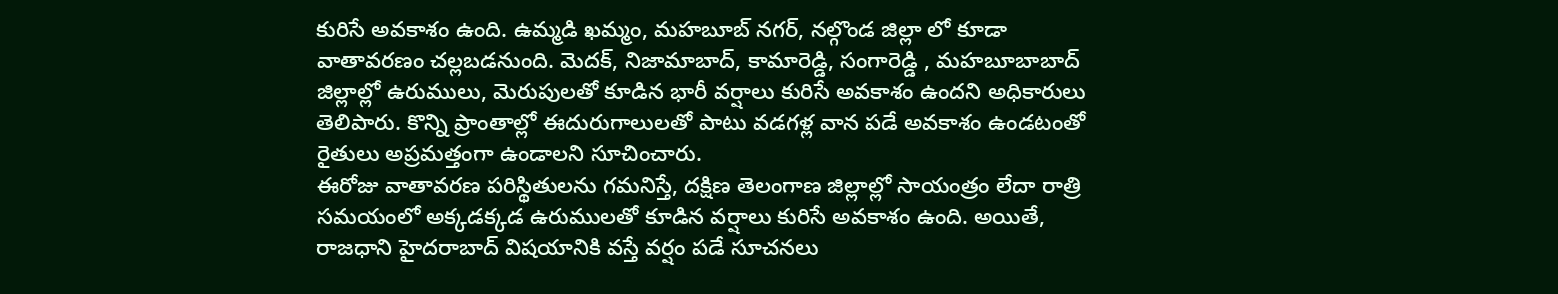కురిసే అవకాశం ఉంది. ఉమ్మడి ఖమ్మం, మహబూబ్ నగర్, నల్గొండ జిల్లా లో కూడా వాతావరణం చల్లబడనుంది. మెదక్, నిజామాబాద్, కామారెడ్డి, సంగారెడ్డి , మహబూబాబాద్ జిల్లాల్లో ఉరుములు, మెరుపులతో కూడిన భారీ వర్షాలు కురిసే అవకాశం ఉందని అధికారులు తెలిపారు. కొన్ని ప్రాంతాల్లో ఈదురుగాలులతో పాటు వడగళ్ల వాన పడే అవకాశం ఉండటంతో రైతులు అప్రమత్తంగా ఉండాలని సూచించారు.
ఈరోజు వాతావరణ పరిస్థితులను గమనిస్తే, దక్షిణ తెలంగాణ జిల్లాల్లో సాయంత్రం లేదా రాత్రి సమయంలో అక్కడక్కడ ఉరుములతో కూడిన వర్షాలు కురిసే అవకాశం ఉంది. అయితే, రాజధాని హైదరాబాద్ విషయానికి వస్తే వర్షం పడే సూచనలు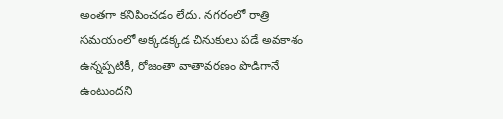అంతగా కనిపించడం లేదు. నగరంలో రాత్రి సమయంలో అక్కడక్కడ చినుకులు పడే అవకాశం ఉన్నప్పటికీ, రోజంతా వాతావరణం పొడిగానే ఉంటుందని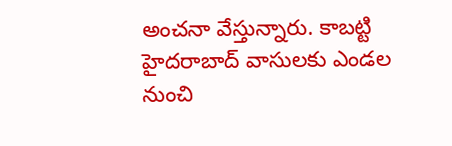అంచనా వేస్తున్నారు. కాబట్టి హైదరాబాద్ వాసులకు ఎండల నుంచి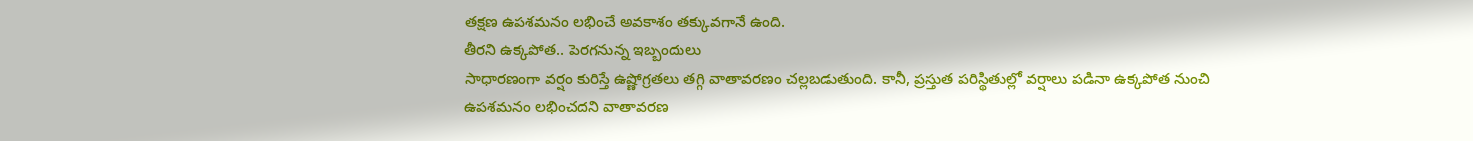తక్షణ ఉపశమనం లభించే అవకాశం తక్కువగానే ఉంది.
తీరని ఉక్కపోత.. పెరగనున్న ఇబ్బందులు
సాధారణంగా వర్షం కురిస్తే ఉష్ణోగ్రతలు తగ్గి వాతావరణం చల్లబడుతుంది. కానీ, ప్రస్తుత పరిస్థితుల్లో వర్షాలు పడినా ఉక్కపోత నుంచి ఉపశమనం లభించదని వాతావరణ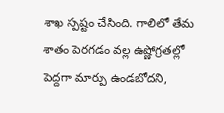శాఖ స్పష్టం చేసింది. గాలిలో తేమ శాతం పెరగడం వల్ల ఉష్ణోగ్రతల్లో పెద్దగా మార్పు ఉండబోదని,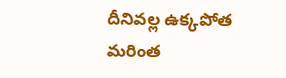దీనివల్ల ఉక్కపోత మరింత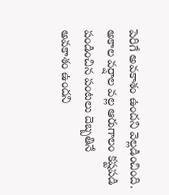పెరిగే అవకాశం ఉందని వెల్లడించింది. అకాల వర్షాల వల్ల ఆరుగాలం కష్టపడి పండించిన పంటలు దెబ్బతినే అవకాశం ఉందని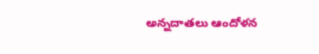అన్నదాతలు ఆందోళన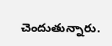చెందుతున్నారు.